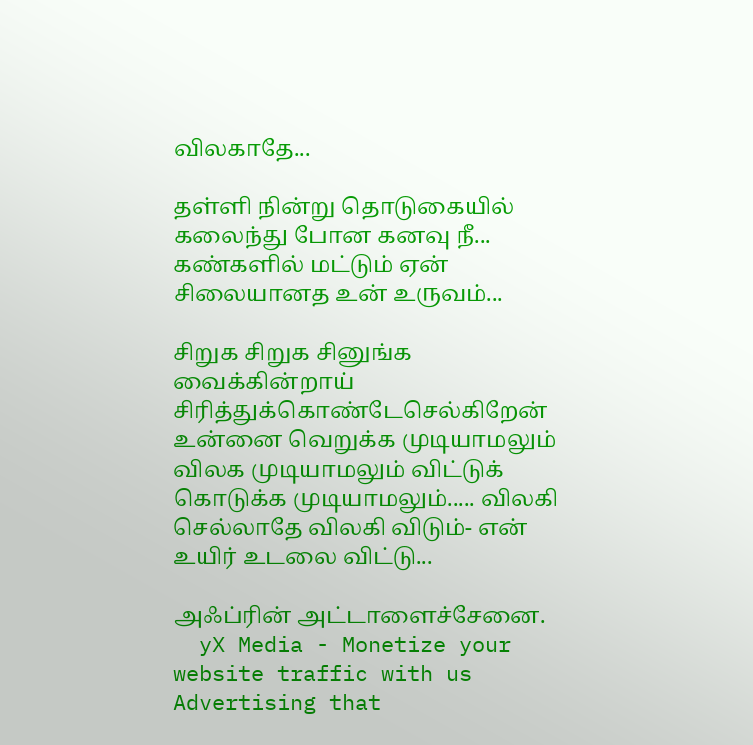விலகாதே...

தள்ளி நின்று தொடுகையில் கலைந்து போன கனவு நீ... கண்களில் மட்டும் ஏன் சிலையானத உன் உருவம்...

சிறுக சிறுக சினுங்க வைக்கின்றாய் சிரித்துக்கொண்டேசெல்கிறேன் உன்னை வெறுக்க முடியாமலும் விலக முடியாமலும் விட்டுக் கொடுக்க முடியாமலும்..... விலகி செல்லாதே விலகி விடும்- என் உயிர் உடலை விட்டு...

அஃப்ரின் அட்டாளைச்சேனை.
  yX Media - Monetize your website traffic with us Advertising that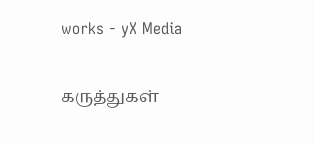works - yX Media

கருத்துகள்